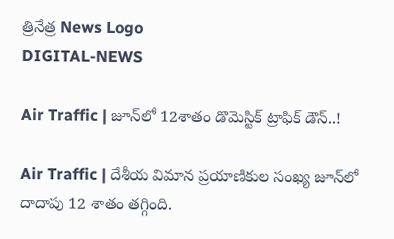త్రినేత్ర News Logo
DIGITAL-NEWS

Air Traffic | జూన్‌లో 12శాతం డొమెస్టిక్ ట్రాఫిక్ డౌన్‌..!

Air Traffic | దేశీయ విమాన ప్రయాణికుల సంఖ్య జూన్‌లో దాదాపు 12 శాతం తగ్గింది.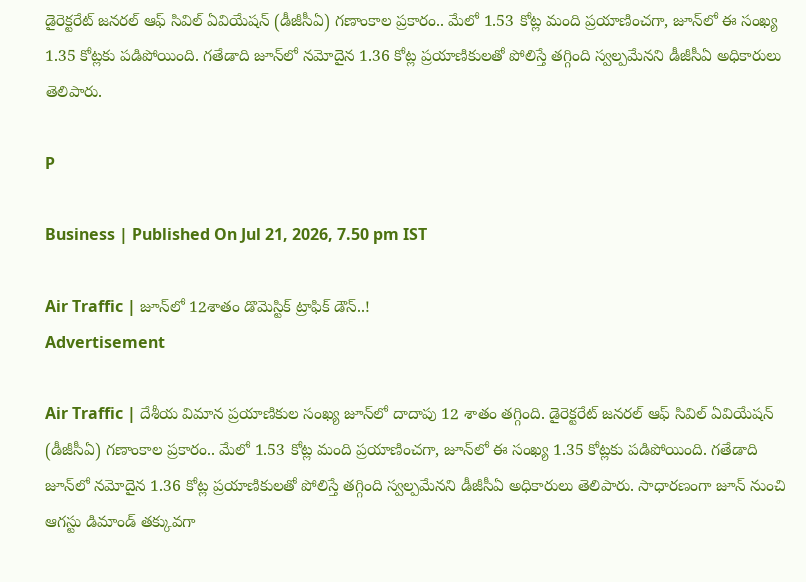డైరెక్టరేట్ జనరల్ ఆఫ్ సివిల్ ఏవియేషన్ (డీజీసీఏ) గణాంకాల ప్రకారం.. మేలో 1.53 కోట్ల మంది ప్రయాణించగా, జూన్‌లో ఈ సంఖ్య 1.35 కోట్లకు ప‌డిపోయింది. గ‌తేడాది జూన్‌లో నమోదైన 1.36 కోట్ల ప్రయాణికులతో పోలిస్తే త‌గ్గింది స్వల్పమేనని డీజీసీఏ అధికారులు తెలిపారు.

P

Business | Published On Jul 21, 2026, 7.50 pm IST

Air Traffic | జూన్‌లో 12శాతం డొమెస్టిక్ ట్రాఫిక్ డౌన్‌..!
Advertisement

Air Traffic | దేశీయ విమాన ప్రయాణికుల సంఖ్య జూన్‌లో దాదాపు 12 శాతం తగ్గింది. డైరెక్టరేట్ జనరల్ ఆఫ్ సివిల్ ఏవియేషన్ (డీజీసీఏ) గణాంకాల ప్రకారం.. మేలో 1.53 కోట్ల మంది ప్రయాణించగా, జూన్‌లో ఈ సంఖ్య 1.35 కోట్లకు ప‌డిపోయింది. గ‌తేడాది జూన్‌లో నమోదైన 1.36 కోట్ల ప్రయాణికులతో పోలిస్తే త‌గ్గింది స్వల్పమేనని డీజీసీఏ అధికారులు తెలిపారు. సాధారణంగా జూన్ నుంచి ఆగస్టు డిమాండ్ త‌క్కువ‌గా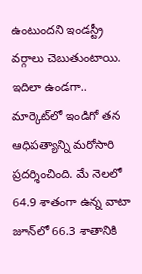ఉంటుంద‌ని ఇండ‌స్ట్రీ వ‌ర్గాలు చెబుతుంటాయి. ఇదిలా ఉండ‌గా.. మార్కెట్‌లో ఇండిగో త‌న ఆధిప‌త్యాన్ని మ‌రోసారి ప్ర‌ద‌ర్శించింది. మే నెల‌లో 64.9 శాతంగా ఉన్న వాటా జూన్‌లో 66.3 శాతానికి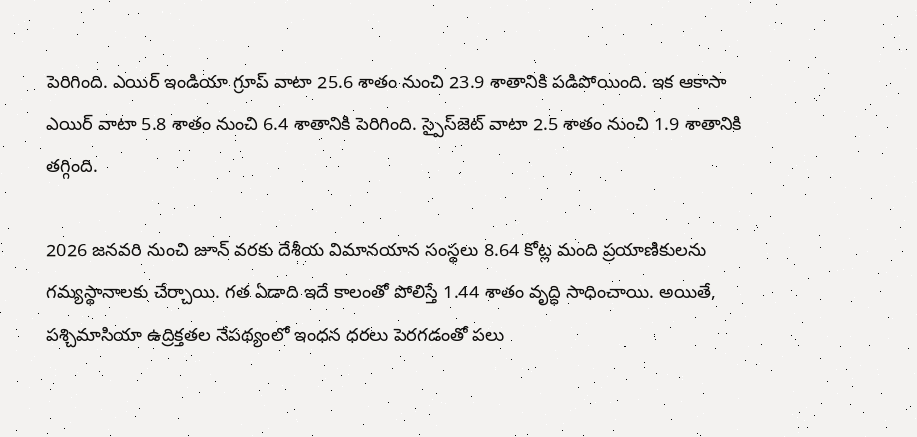పెరిగింది. ఎయిర్ ఇండియా గ్రూప్ వాటా 25.6 శాతం నుంచి 23.9 శాతానికి ప‌డిపోయింది. ఇక ఆకాసా ఎయిర్‌ వాటా 5.8 శాతం నుంచి 6.4 శాతానికి పెరిగింది. స్పైస్‌జెట్ వాటా 2.5 శాతం నుంచి 1.9 శాతానికి త‌గ్గింది.

2026 జనవరి నుంచి జూన్ వరకు దేశీయ విమానయాన సంస్థలు 8.64 కోట్ల మంది ప్రయాణికులను గ‌మ్య‌స్థానాల‌కు చేర్చాయి. గత ఏడాది ఇదే కాలంతో పోలిస్తే 1.44 శాతం వృద్ధి సాధించాయి. అయితే, పశ్చిమాసియా ఉద్రిక్తతల నేపథ్యంలో ఇంధన ధరలు పెరగడంతో ప‌లు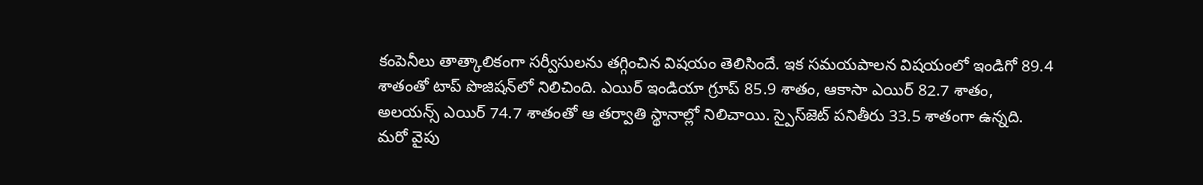కంపెనీలు తాత్కాలికంగా సర్వీసులను త‌గ్గించిన విష‌యం తెలిసిందే. ఇక స‌మ‌య‌పాల‌న విష‌యంలో ఇండిగో 89.4 శాతంతో టాప్ పొజిష‌న్‌లో నిలిచింది. ఎయిర్ ఇండియా గ్రూప్ 85.9 శాతం, ఆకాసా ఎయిర్ 82.7 శాతం, అలయన్స్ ఎయిర్ 74.7 శాతంతో ఆ త‌ర్వాతి స్థానాల్లో నిలిచాయి. స్పైస్‌జెట్ పనితీరు 33.5 శాతంగా ఉన్న‌ది. మ‌రో వైపు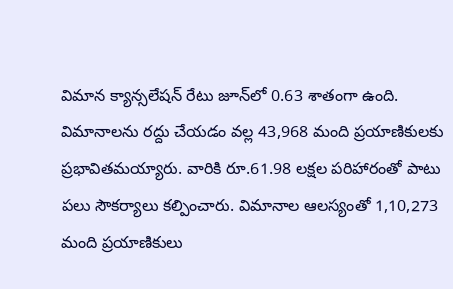విమాన క్యాన్స‌లేష‌న్ రేటు జూన్‌లో 0.63 శాతంగా ఉంది. విమానాల‌ను ర‌ద్దు చేయ‌డం వ‌ల్ల 43,968 మంది ప్రయాణికులకు ప్ర‌భావిత‌మ‌య్యారు. వారికి రూ.61.98 లక్షల పరిహారంతో పాటు ప‌లు సౌక‌ర్యాలు క‌ల్పించారు. విమానాల ఆల‌స్యంతో 1,10,273 మంది ప్రయాణికులు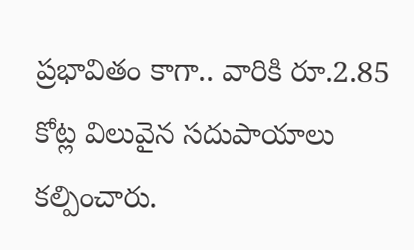ప్ర‌భావితం కాగా.. వారికి రూ.2.85 కోట్ల విలువైన సదుపాయాలు క‌ల్పించారు.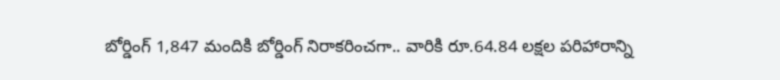బోర్డింగ్ 1,847 మందికి బోర్డింగ్ నిరాక‌రించ‌గా.. వారికి రూ.64.84 లక్షల పరిహారాన్ని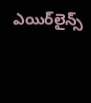ఎయిర్‌లైన్స్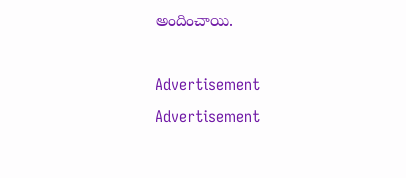అందించాయి.

Advertisement
Advertisement